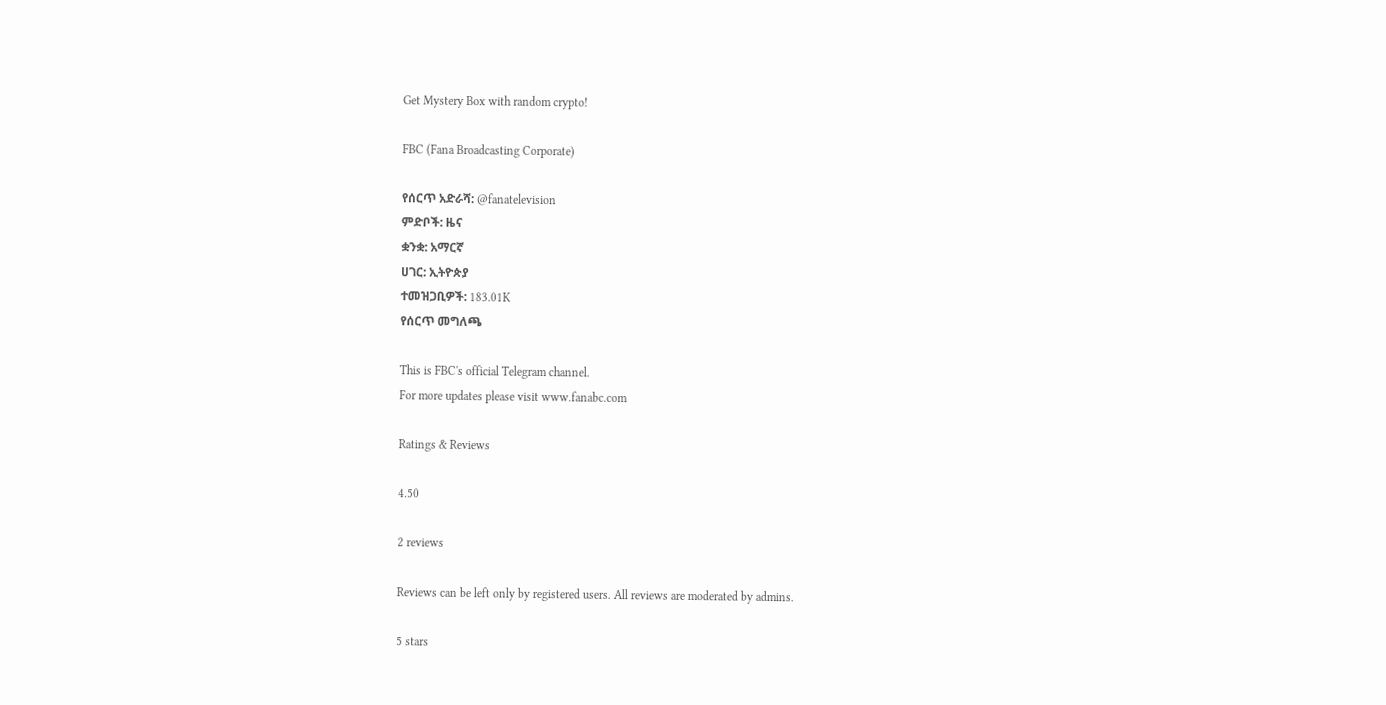Get Mystery Box with random crypto!

FBC (Fana Broadcasting Corporate)

የሰርጥ አድራሻ: @fanatelevision
ምድቦች: ዜና
ቋንቋ: አማርኛ
ሀገር: ኢትዮጵያ
ተመዝጋቢዎች: 183.01K
የሰርጥ መግለጫ

This is FBC's official Telegram channel.
For more updates please visit www.fanabc.com

Ratings & Reviews

4.50

2 reviews

Reviews can be left only by registered users. All reviews are moderated by admins.

5 stars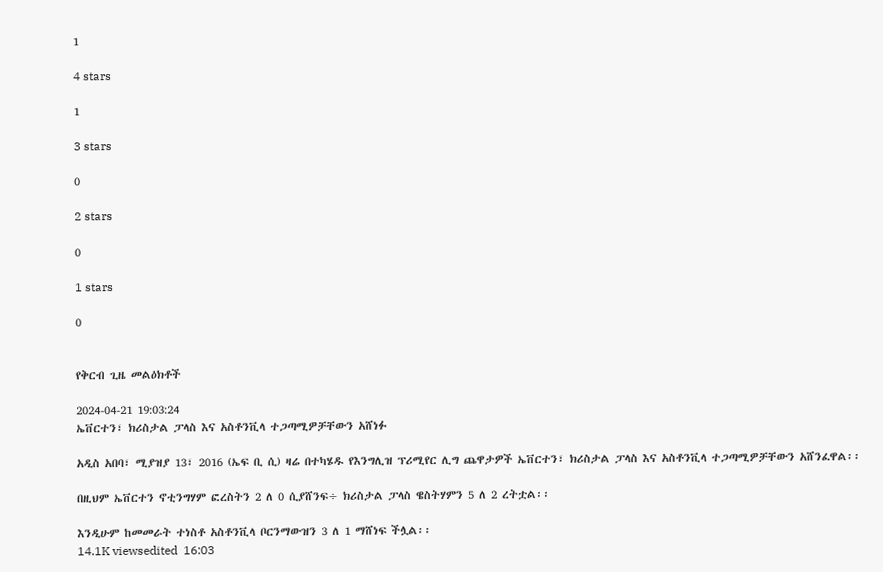1

4 stars

1

3 stars

0

2 stars

0

1 stars

0


የቅርብ ጊዜ መልዕክቶች

2024-04-21 19:03:24
ኤቨርተን፣ ክሪስታል ፓላስ እና አስቶንቪላ ተጋጣሚዎቻቸውን አሸነፉ

አዲስ አበባ፣ ሚያዝያ 13፣ 2016 (ኤፍ ቢ ሲ) ዛሬ በተካሄዱ የእንግሊዝ ፕሪሚየር ሊግ ጨዋታዎች ኤቨርተን፣ ክሪስታል ፓላስ እና አስቶንቪላ ተጋጣሚዎቻቸውን አሸንፈዋል፡፡

በዚህም ኤቨርተን ኖቲንግሃም ፎረስትን 2 ለ 0 ሲያሸንፍ÷ ክሪስታል ፓላስ ዌስትሃምን 5 ለ 2 ረትቷል፡፡

እንዲሁም ከመመራት ተነስቶ አስቶንቪላ ቦርንማውዝን 3 ለ 1 ማሸነፍ ችሏል፡፡
14.1K viewsedited  16:03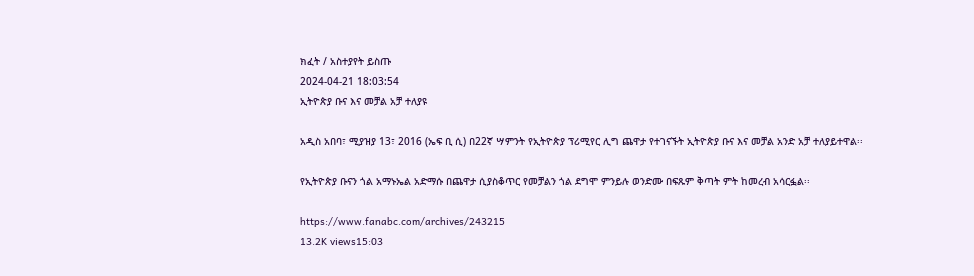ክፈት / አስተያየት ይስጡ
2024-04-21 18:03:54
ኢትዮጵያ ቡና እና መቻል አቻ ተለያዩ

አዲስ አበባ፣ ሚያዝያ 13፣ 2016 (ኤፍ ቢ ሲ) በ22ኛ ሣምንት የኢትዮጵያ ፕሪሚየር ሊግ ጨዋታ የተገናኙት ኢትዮጵያ ቡና እና መቻል አንድ አቻ ተለያይተዋል፡፡

የኢትዮጵያ ቡናን ጎል አማኑኤል አድማሱ በጨዋታ ሲያስቆጥር የመቻልን ጎል ደግሞ ምንይሉ ወንድሙ በፍጹም ቅጣት ምት ከመረብ አሳርፏል፡፡

https://www.fanabc.com/archives/243215
13.2K views15:03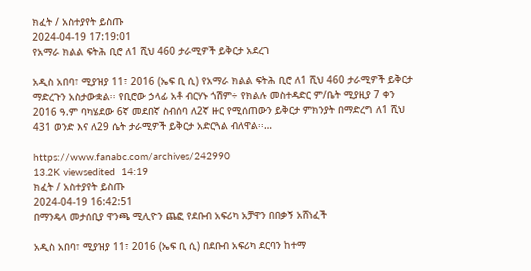ክፈት / አስተያየት ይስጡ
2024-04-19 17:19:01
የአማራ ክልል ፍትሕ ቢሮ ለ1 ሺህ 460 ታራሚዎች ይቅርታ አደረገ

አዲስ አበባ፣ ሚያዝያ 11፣ 2016 (ኤፍ ቢ ሲ) የአማራ ክልል ፍትሕ ቢሮ ለ1 ሺህ 460 ታራሚዎች ይቅርታ ማድረጉን አስታውቋል፡፡ የቢሮው ኃላፊ አቶ ብርሃኑ ጎሽም÷ የክልሉ መስተዳድር ም/ቤት ሚያዚያ 7 ቀን 2016 ዓ.ም ባካሄደው 6ኛ መደበኛ ስብሰባ ለ2ኛ ዙር የሚሰጠውን ይቅርታ ምክንያት በማድረግ ለ1 ሺህ 431 ወንድ እና ለ29 ሴት ታራሚዎች ይቅርታ አድርጓል ብለዋል፡፡…

https://www.fanabc.com/archives/242990
13.2K viewsedited  14:19
ክፈት / አስተያየት ይስጡ
2024-04-19 16:42:51
በማንዴላ መታሰቢያ ዋንጫ ሚሊዮን ጨፎ የደቡብ አፍሪካ አቻዋን በበቃኝ አሸነፈች

አዲስ አበባ፣ ሚያዝያ 11፣ 2016 (ኤፍ ቢ ሲ) በደቡብ አፍሪካ ደርባን ከተማ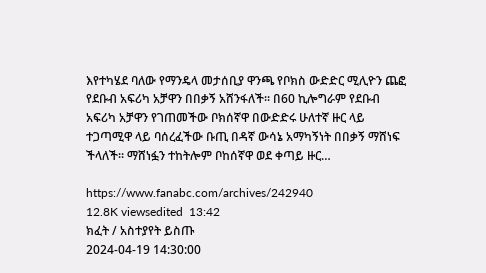እየተካሄደ ባለው የማንዴላ መታሰቢያ ዋንጫ የቦክስ ውድድር ሚሊዮን ጨፎ የደቡብ አፍሪካ አቻዋን በበቃኝ አሸንፋለች፡፡ በ60 ኪሎግራም የደቡብ አፍሪካ አቻዋን የገጠመችው ቦክሰኛዋ በውድድሩ ሁለተኛ ዙር ላይ ተጋጣሚዋ ላይ ባሰረፈችው ቡጢ በዳኛ ውሳኔ አማካኝነት በበቃኝ ማሸነፍ ችላለች። ማሸነፏን ተከትሎም ቦከሰኛዋ ወደ ቀጣይ ዙር…

https://www.fanabc.com/archives/242940
12.8K viewsedited  13:42
ክፈት / አስተያየት ይስጡ
2024-04-19 14:30:00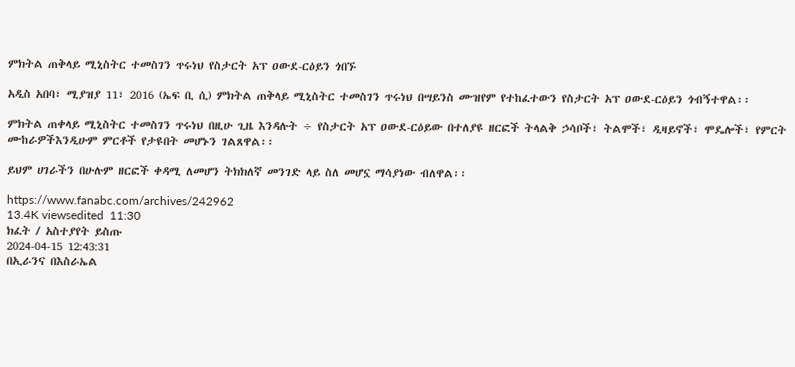ምክትል ጠቅላይ ሚኒስትር ተመስገን ጥሩነህ የስታርት አፕ ዐውደ-ርዕይን ጎበኙ

አዲስ አበባ፣ ሚያዝያ 11፣ 2016 (ኤፍ ቢ ሲ) ምክትል ጠቅላይ ሚኒስትር ተመስገን ጥሩነህ በሣይንስ ሙዝየም የተከፈተውን የስታርት አፕ ዐውደ-ርዕይን ጎብኝተዋል፡፡

ምክትል ጠቀላይ ሚኒስትር ተመስገን ጥሩነህ በዚሁ ጊዜ እንዳሉት ÷ የስታርት አፕ ዐውደ-ርዕይው በተለያዩ ዘርፎች ትላልቅ ኃሳቦች፣ ትልሞች፣ ዲዛይኖች፣ ሞዴሎች፣ የምርት ሙከራዎችእንዲሁም ምርቶች የታዩበት መሆኑን ገልጸዋል፡፡

ይህም ሀገራችን በሁሉም ዘርፎች ቀዳሚ ለመሆን ትክክለኛ መንገድ ላይ ስለ መሆኗ ማሳያነው ብለዋል፡፡

https://www.fanabc.com/archives/242962
13.4K viewsedited  11:30
ክፈት / አስተያየት ይስጡ
2024-04-15 12:43:31
በኢራንና በእስራኤል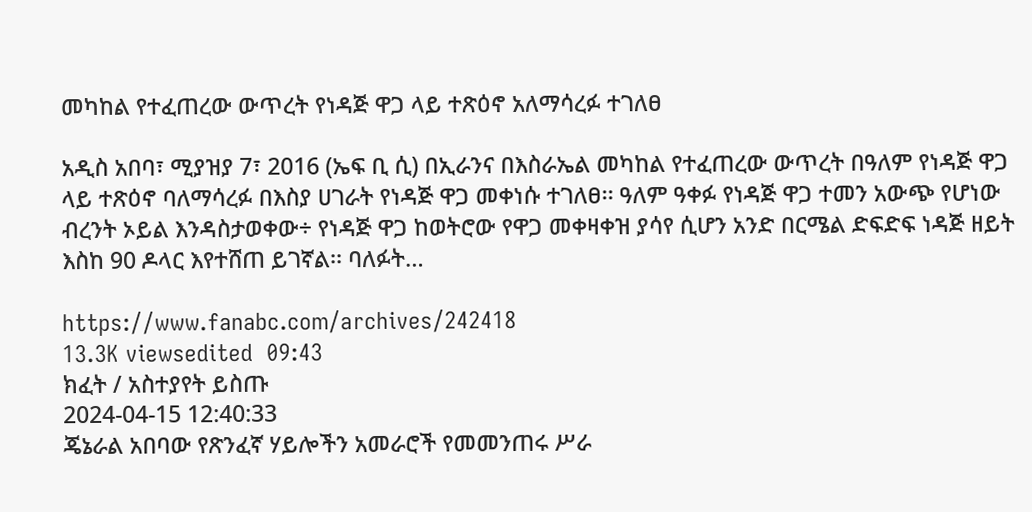መካከል የተፈጠረው ውጥረት የነዳጅ ዋጋ ላይ ተጽዕኖ አለማሳረፉ ተገለፀ

አዲስ አበባ፣ ሚያዝያ 7፣ 2016 (ኤፍ ቢ ሲ) በኢራንና በእስራኤል መካከል የተፈጠረው ውጥረት በዓለም የነዳጅ ዋጋ ላይ ተጽዕኖ ባለማሳረፉ በእስያ ሀገራት የነዳጅ ዋጋ መቀነሱ ተገለፀ፡፡ ዓለም ዓቀፉ የነዳጅ ዋጋ ተመን አውጭ የሆነው ብረንት ኦይል እንዳስታወቀው÷ የነዳጅ ዋጋ ከወትሮው የዋጋ መቀዛቀዝ ያሳየ ሲሆን አንድ በርሜል ድፍድፍ ነዳጅ ዘይት እስከ 90 ዶላር እየተሸጠ ይገኛል፡፡ ባለፉት…

https://www.fanabc.com/archives/242418
13.3K viewsedited  09:43
ክፈት / አስተያየት ይስጡ
2024-04-15 12:40:33
ጄኔራል አበባው የጽንፈኛ ሃይሎችን አመራሮች የመመንጠሩ ሥራ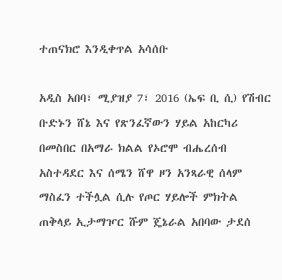ተጠናክሮ እንዲቀጥል አሳሰቡ

አዲስ አበባ፣ ሚያዝያ 7፣ 2016 (ኤፍ ቢ ሲ) የሽብር ቡድኑን ሸኔ እና የጽንፈኛውን ሃይል አከርካሪ በመስበር በአማራ ክልል የኦሮሞ ብሔረሰብ አስተዳደር እና ሰሜን ሸዋ ዞን አንጻራዊ ሰላም ማስፈን ተችሏል ሲሉ የጦር ሃይሎች ምክትል ጠቅላይ ኢታማዦር ሹም ጄኔራል አበባው ታደሰ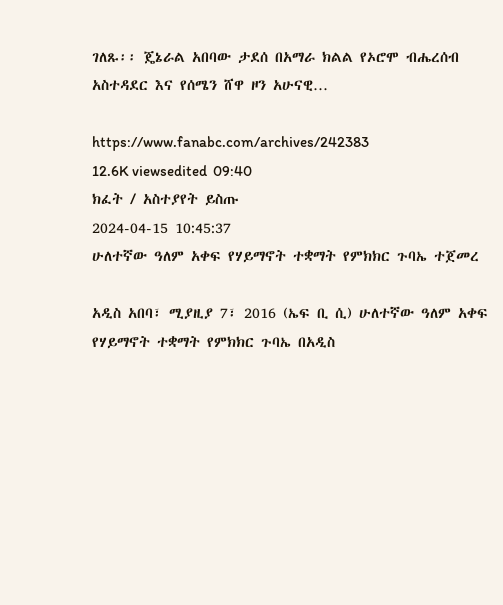ገለጹ፡፡ ጄኔራል አበባው ታደሰ በአማራ ክልል የኦሮሞ ብሔረሰብ አስተዳደር እና የሰሜን ሸዋ ዞን አሁናዊ…

https://www.fanabc.com/archives/242383
12.6K viewsedited  09:40
ክፈት / አስተያየት ይስጡ
2024-04-15 10:45:37
ሁለተኛው ዓለም አቀፍ የሃይማኖት ተቋማት የምክክር ጉባኤ ተጀመረ

አዲስ አበባ፣ ሚያዚያ 7፣ 2016 (ኤፍ ቢ ሲ) ሁለተኛው ዓለም አቀፍ የሃይማኖት ተቋማት የምክክር ጉባኤ በአዲስ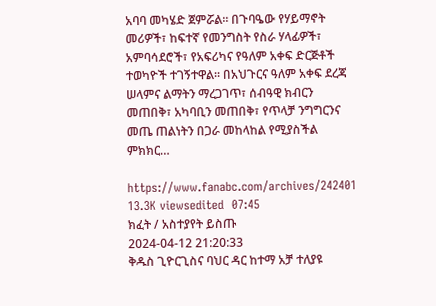አባባ መካሄድ ጀምሯል። በጉባዔው የሃይማኖት መሪዎች፣ ከፍተኛ የመንግስት የስራ ሃላፊዎች፣ አምባሳደሮች፣ የአፍሪካና የዓለም አቀፍ ድርጅቶች ተወካዮች ተገኝተዋል። በአህጉርና ዓለም አቀፍ ደረጃ ሠላምና ልማትን ማረጋገጥ፣ ሰብዓዊ ክብርን መጠበቅ፣ አካባቢን መጠበቅ፣ የጥላቻ ንግግርንና መጤ ጠልነትን በጋራ መከላከል የሚያስችል ምክክር…

https://www.fanabc.com/archives/242401
13.3K viewsedited  07:45
ክፈት / አስተያየት ይስጡ
2024-04-12 21:20:33
ቅዱስ ጊዮርጊስና ባህር ዳር ከተማ አቻ ተለያዩ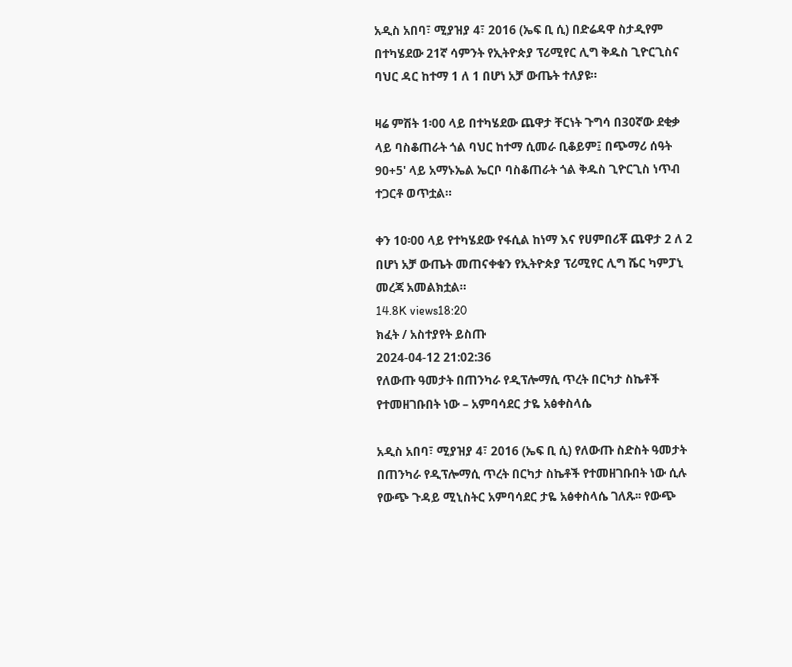አዲስ አበባ፣ ሚያዝያ 4፣ 2016 (ኤፍ ቢ ሲ) በድሬዳዋ ስታዲየም በተካሄደው 21ኛ ሳምንት የኢትዮጵያ ፕሪሚየር ሊግ ቅዱስ ጊዮርጊስና ባህር ዳር ከተማ 1 ለ 1 በሆነ አቻ ውጤት ተለያዩ።

ዛሬ ምሽት 1፡00 ላይ በተካሄደው ጨዋታ ቸርነት ጉግሳ በ30ኛው ደቂቃ ላይ ባስቆጠራት ጎል ባህር ከተማ ሲመራ ቢቆይም፤ በጭማሪ ሰዓት 90+5' ላይ አማኑኤል ኤርቦ ባስቆጠራት ጎል ቅዱስ ጊዮርጊስ ነጥብ ተጋርቶ ወጥቷል።

ቀን 10፡00 ላይ የተካሄደው የፋሲል ከነማ እና የሀምበሪቾ ጨዋታ 2 ለ 2 በሆነ አቻ ውጤት መጠናቀቁን የኢትዮጵያ ፕሪሚየር ሊግ ሼር ካምፓኒ መረጃ አመልክቷል።
14.8K views18:20
ክፈት / አስተያየት ይስጡ
2024-04-12 21:02:36
የለውጡ ዓመታት በጠንካራ የዲፕሎማሲ ጥረት በርካታ ስኬቶች የተመዘገቡበት ነው – አምባሳደር ታዬ አፅቀስላሴ

አዲስ አበባ፣ ሚያዝያ 4፣ 2016 (ኤፍ ቢ ሲ) የለውጡ ስድስት ዓመታት በጠንካራ የዲፕሎማሲ ጥረት በርካታ ስኬቶች የተመዘገቡበት ነው ሲሉ የውጭ ጉዳይ ሚኒስትር አምባሳደር ታዬ አፅቀስላሴ ገለጹ፡፡ የውጭ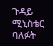ጉዳይ ሚኒስቴር ባለፉት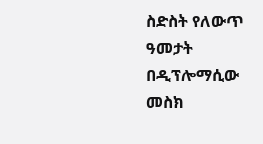ስድስት የለውጥ ዓመታት በዲፕሎማሲው መስክ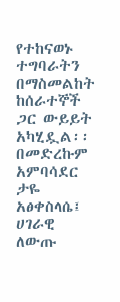የተከናወኑ ተግባራትን በማስመልከት ከሰራተኞች ጋር ውይይት አካሂዷል፡፡ በመድረኩም አምባሳደር ታዬ አፅቀስላሴ፤ ሀገራዊ ለውጡ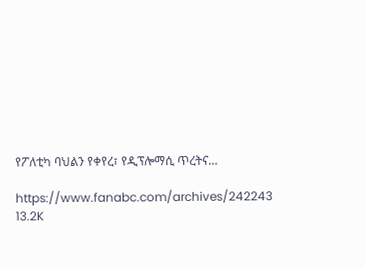የፖለቲካ ባህልን የቀየረ፣ የዲፕሎማሲ ጥረትና…

https://www.fanabc.com/archives/242243
13.2K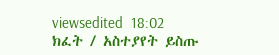viewsedited  18:02
ክፈት / አስተያየት ይስጡ